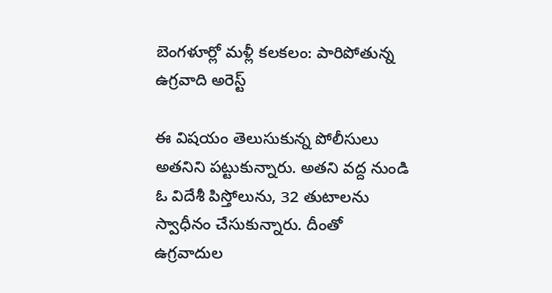బెంగళూర్లో మళ్లీ కలకలం: పారిపోతున్న ఉగ్రవాది అరెస్ట్

ఈ విషయం తెలుసుకున్న పోలీసులు అతనిని పట్టుకున్నారు. అతని వద్ద నుండి ఓ విదేశీ పిస్తోలును, 32 తుటాలను స్వాధీనం చేసుకున్నారు. దీంతో ఉగ్రవాదుల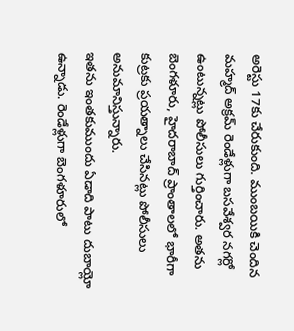అరెస్టు 17కు చేరుకుంది. ముంబయికి చెందిన మహ్మద్ అక్రమ్ రెండేళ్లుగా బసవేశ్వర నగర్లో ఉంటున్నట్లు పోలీసులు గుర్తించారు. అతను బెంగళూరు, హైదరాబాద్ ప్రాంతాలలో భారీగా కుట్రకు ప్రయత్నాలు చేసినట్లు పోలీసులు అనుమానిస్తున్నారు.
ఇతను ఇంతకుముందు ఏడాది పాటు దుబాయ్లో ఉన్నాడు. రెండేళ్లుగా బెంగళూరులో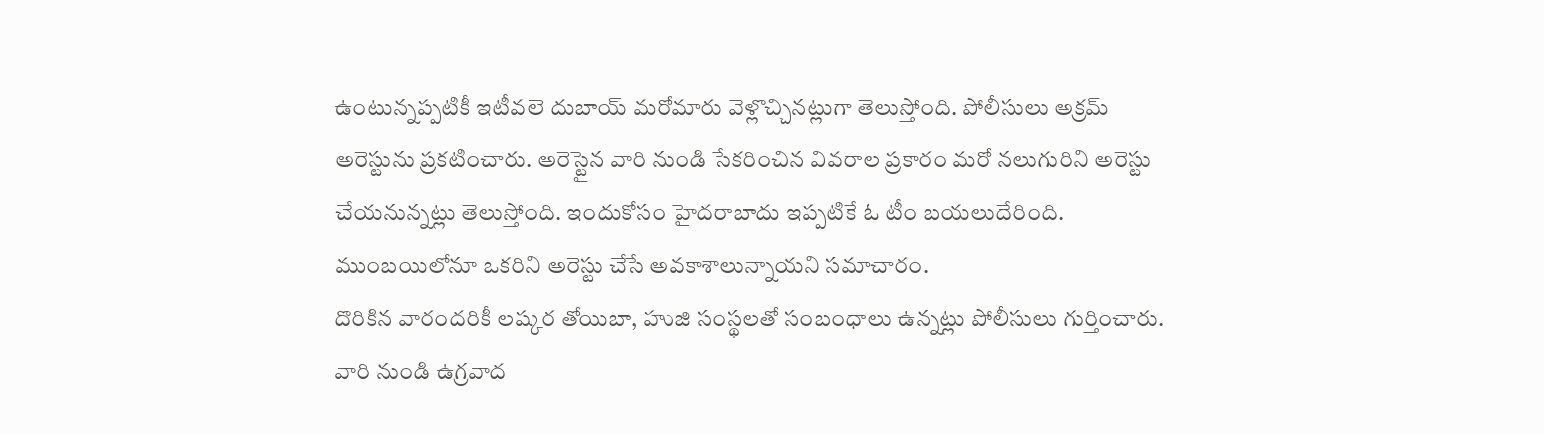ఉంటున్నప్పటికీ ఇటీవలె దుబాయ్ మరోమారు వెళ్లొచ్చినట్లుగా తెలుస్తోంది. పోలీసులు అక్రమ్ అరెస్టును ప్రకటించారు. అరెస్టైన వారి నుండి సేకరించిన వివరాల ప్రకారం మరో నలుగురిని అరెస్టు చేయనున్నట్లు తెలుస్తోంది. ఇందుకోసం హైదరాబాదు ఇప్పటికే ఓ టీం బయలుదేరింది. ముంబయిలోనూ ఒకరిని అరెస్టు చేసే అవకాశాలున్నాయని సమాచారం.
దొరికిన వారందరికీ లష్కర తోయిబా, హుజి సంస్థలతో సంబంధాలు ఉన్నట్లు పోలీసులు గుర్తించారు. వారి నుండి ఉగ్రవాద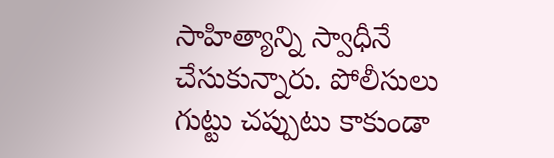సాహిత్యాన్ని స్వాధీనే చేసుకున్నారు. పోలీసులు గుట్టు చప్పుటు కాకుండా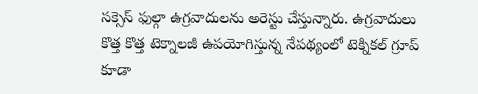సక్సెస్ ఫుల్గా ఉగ్రవాదులను అరెస్టు చేస్తున్నారు. ఉగ్రవాదులు కొత్త కొత్త టెక్నాలజీ ఉపయోగిస్తున్న నేపథ్యంలో టెక్నికల్ గ్రూప్ కూడా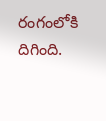రంగంలోకి దిగింది.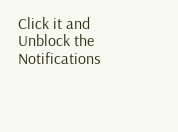Click it and Unblock the Notifications